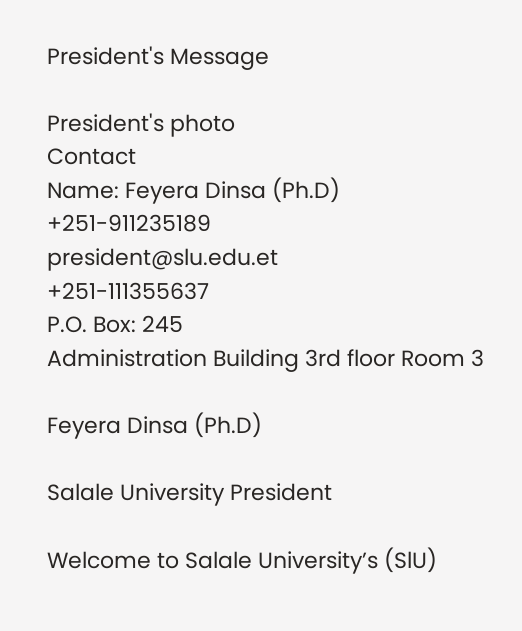President's Message

President's photo
Contact
Name: Feyera Dinsa (Ph.D)
+251-911235189
president@slu.edu.et
+251-111355637
P.O. Box: 245
Administration Building 3rd floor Room 3

Feyera Dinsa (Ph.D)

Salale University President

Welcome to Salale University’s (SlU)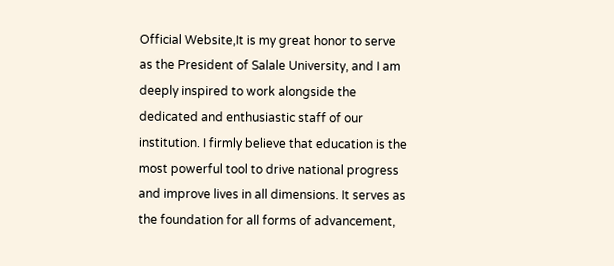Official Website,It is my great honor to serve as the President of Salale University, and I am deeply inspired to work alongside the dedicated and enthusiastic staff of our institution. I firmly believe that education is the most powerful tool to drive national progress and improve lives in all dimensions. It serves as the foundation for all forms of advancement,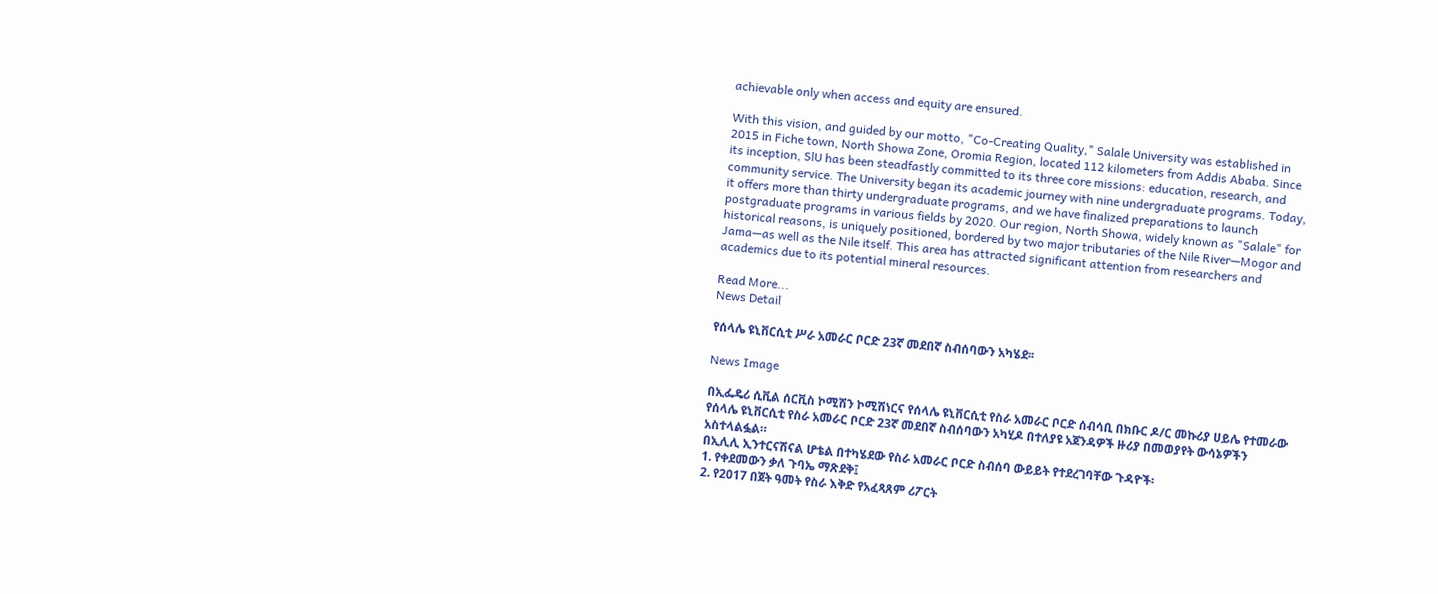achievable only when access and equity are ensured.

With this vision, and guided by our motto, "Co-Creating Quality," Salale University was established in 2015 in Fiche town, North Showa Zone, Oromia Region, located 112 kilometers from Addis Ababa. Since its inception, SlU has been steadfastly committed to its three core missions: education, research, and community service. The University began its academic journey with nine undergraduate programs. Today, it offers more than thirty undergraduate programs, and we have finalized preparations to launch postgraduate programs in various fields by 2020. Our region, North Showa, widely known as "Salale" for historical reasons, is uniquely positioned, bordered by two major tributaries of the Nile River—Mogor and Jama—as well as the Nile itself. This area has attracted significant attention from researchers and academics due to its potential mineral resources.

Read More...
News Detail

የሰላሌ ዩኒቨርሲቲ ሥራ አመራር ቦርድ 23ኛ መደበኛ ስብሰባውን አካሄደ፡፡

News Image

በኢፌዴሪ ሲቪል ሰርቪስ ኮሚሽን ኮሚሽነርና የሰላሌ ዩኒቨርሲቲ የስራ አመራር ቦርድ ሰብሳቢ በክቡር ዶ/ር መኩሪያ ሀይሌ የተመራው የሰላሌ ዩኒቨርሲቲ የስራ አመራር ቦርድ 23ኛ መደበኛ ስብሰባውን አካሂዶ በተለያዩ አጀንዳዎች ዙሪያ በመወያየት ውሳኔዎችን አስተላልፏል።
በኢሊሊ ኢንተርናሽናል ሆቴል በተካሄደው የስራ አመራር ቦርድ ስብሰባ ውይይት የተደረገባቸው ጉዳዮች፡
1. የቀደመውን ቃለ ጉባኤ ማጽደቅ፤
2. የ2017 በጀት ዓመት የስራ እቅድ የአፈጻጸም ሪፖርት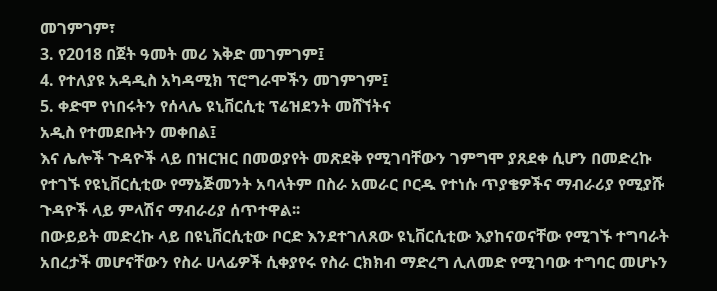መገምገም፣
3. የ2018 በጀት ዓመት መሪ እቅድ መገምገም፤
4. የተለያዩ አዳዲስ አካዳሚክ ፕሮግራሞችን መገምገም፤
5. ቀድሞ የነበሩትን የሰላሌ ዩኒቨርሲቲ ፕሬዝደንት መሸኘትና
አዲስ የተመደቡትን መቀበል፤
እና ሌሎች ጉዳዮች ላይ በዝርዝር በመወያየት መጽደቅ የሚገባቸውን ገምግሞ ያጸደቀ ሲሆን በመድረኩ የተገኙ የዩኒቨርሲቲው የማኔጅመንት አባላትም በስራ አመራር ቦርዱ የተነሱ ጥያቄዎችና ማብራሪያ የሚያሹ ጉዳዮች ላይ ምላሽና ማብራሪያ ሰጥተዋል፡፡
በውይይት መድረኩ ላይ በዩኒቨርሲቲው ቦርድ እንደተገለጸው ዩኒቨርሲቲው እያከናወናቸው የሚገኙ ተግባራት አበረታች መሆናቸውን የስራ ሀላፊዎች ሲቀያየሩ የስራ ርክክብ ማድረግ ሊለመድ የሚገባው ተግባር መሆኑን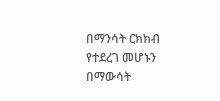በማንሳት ርክክብ የተደረገ መሆኑን በማውሳት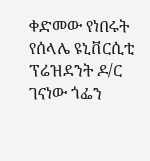ቀድመው የነበሩት የሰላሌ ዩኒቨርሲቲ ፕሬዝደንት ዶ/ር ገናነው ጎፌን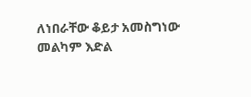ለነበራቸው ቆይታ አመስግነው መልካም እድል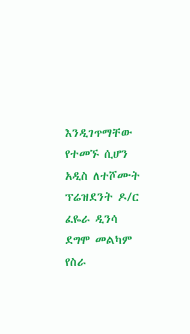እንዲገጥማቸው የተመኙ ሲሆን አዲስ ለተሾሙት ፕሬዝደንት ዶ/ር ፈዬራ ዲንሳ ደግሞ መልካም የስራ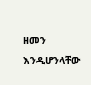ዘመን እንዲሆንላቸው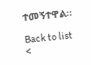ተመኝተዋል፡፡

Back to list
<